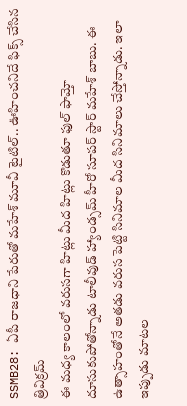SSMB28: ఏపీ రాజధాని పేరుతో మహేశ్ మూవీ టైటిల్.. ఊహించనిదే ఫిక్స్ చేసిన త్రివిక్రమ్
ఈ మధ్య కాలంలో వరుసగా హిట్లు మీద హిట్లు కొడుతూ ఫుల్ ఫామ్తో దూసుకుపోతోన్నాడు టాలీవుడ్ హ్యాండ్సమ్ హీరో సూపర్ స్టార్ మహేశ్ బాబు. ఈ ఉత్సాహంతోనే అతడు వరుస పెట్టి సినిమాల మీద సినిమాలు చేస్తోన్నాడు. ఇలా ఇప్పుడు మాటల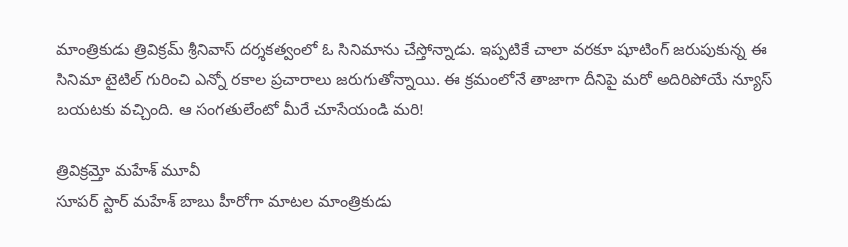మాంత్రికుడు త్రివిక్రమ్ శ్రీనివాస్ దర్శకత్వంలో ఓ సినిమాను చేస్తోన్నాడు. ఇప్పటికే చాలా వరకూ షూటింగ్ జరుపుకున్న ఈ సినిమా టైటిల్ గురించి ఎన్నో రకాల ప్రచారాలు జరుగుతోన్నాయి. ఈ క్రమంలోనే తాజాగా దీనిపై మరో అదిరిపోయే న్యూస్ బయటకు వచ్చింది. ఆ సంగతులేంటో మీరే చూసేయండి మరి!

త్రివిక్రమ్తో మహేశ్ మూవీ
సూపర్ స్టార్ మహేశ్ బాబు హీరోగా మాటల మాంత్రికుడు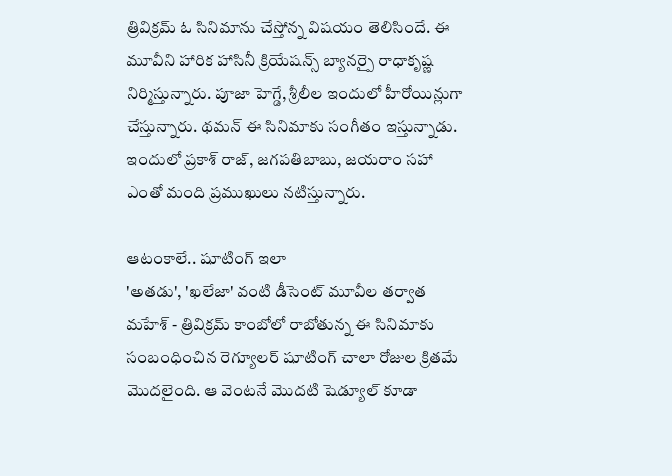త్రివిక్రమ్ ఓ సినిమాను చేస్తోన్న విషయం తెలిసిందే. ఈ మూవీని హారిక హాసినీ క్రియేషన్స్ బ్యానర్పై రాధాకృష్ణ నిర్మిస్తున్నారు. పూజా హెగ్డే, శ్రీలీల ఇందులో హీరోయిన్లుగా చేస్తున్నారు. థమన్ ఈ సినిమాకు సంగీతం ఇస్తున్నాడు. ఇందులో ప్రకాశ్ రాజ్, జగపతిబాబు, జయరాం సహా ఎంతో మంది ప్రముఖులు నటిస్తున్నారు.

ఆటంకాలే.. షూటింగ్ ఇలా
'అతడు', 'ఖలేజా' వంటి డీసెంట్ మూవీల తర్వాత మహేశ్ - త్రివిక్రమ్ కాంబోలో రాబోతున్న ఈ సినిమాకు సంబంధించిన రెగ్యూలర్ షూటింగ్ చాలా రోజుల క్రితమే మొదలైంది. ఆ వెంటనే మొదటి షెడ్యూల్ కూడా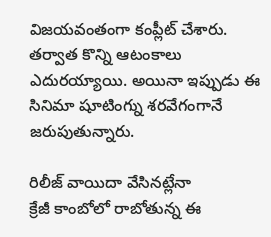విజయవంతంగా కంప్లీట్ చేశారు. తర్వాత కొన్ని ఆటంకాలు ఎదురయ్యాయి. అయినా ఇప్పుడు ఈ సినిమా షూటింగ్ను శరవేగంగానే జరుపుతున్నారు.

రిలీజ్ వాయిదా వేసినట్లేనా
క్రేజీ కాంబోలో రాబోతున్న ఈ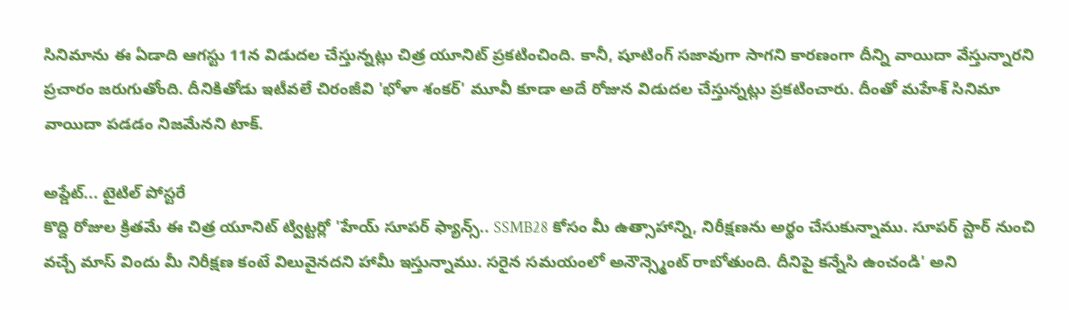సినిమాను ఈ ఏడాది ఆగస్టు 11న విడుదల చేస్తున్నట్లు చిత్ర యూనిట్ ప్రకటించింది. కానీ, షూటింగ్ సజావుగా సాగని కారణంగా దీన్ని వాయిదా వేస్తున్నారని ప్రచారం జరుగుతోంది. దీనికితోడు ఇటీవలే చిరంజీవి 'భోళా శంకర్' మూవీ కూడా అదే రోజున విడుదల చేస్తున్నట్లు ప్రకటించారు. దీంతో మహేశ్ సినిమా వాయిదా పడడం నిజమేనని టాక్.

అప్డేట్... టైటిల్ పోస్టరే
కొద్ది రోజుల క్రితమే ఈ చిత్ర యూనిట్ ట్విట్టర్లో 'హేయ్ సూపర్ ఫ్యాన్స్.. SSMB28 కోసం మీ ఉత్సాహాన్ని, నిరీక్షణను అర్థం చేసుకున్నాము. సూపర్ స్టార్ నుంచి వచ్చే మాస్ విందు మీ నిరీక్షణ కంటే విలువైనదని హామీ ఇస్తున్నాము. సరైన సమయంలో అనౌన్స్మెంట్ రాబోతుంది. దీనిపై కన్నేసి ఉంచండి' అని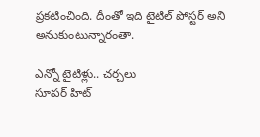ప్రకటించింది. దీంతో ఇది టైటిల్ పోస్టర్ అని అనుకుంటున్నారంతా.

ఎన్నో టైటిళ్లు.. చర్చలు
సూపర్ హిట్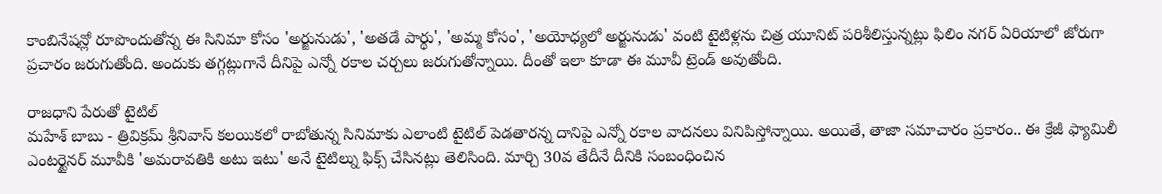కాంబినేషన్లో రూపొందుతోన్న ఈ సినిమా కోసం 'అర్జునుడు', 'అతడే పార్థు', 'అమ్మ కోసం', 'అయోధ్యలో అర్జునుడు' వంటి టైటిళ్లను చిత్ర యూనిట్ పరిశీలిస్తున్నట్లు ఫిలిం నగర్ ఏరియాలో జోరుగా ప్రచారం జరుగుతోంది. అందుకు తగ్గట్లుగానే దీనిపై ఎన్నో రకాల చర్చలు జరుగుతోన్నాయి. దీంతో ఇలా కూడా ఈ మూవీ ట్రెండ్ అవుతోంది.

రాజధాని పేరుతో టైటిల్
మహేశ్ బాబు - త్రివిక్రమ్ శ్రీనివాస్ కలయికలో రాబోతున్న సినిమాకు ఎలాంటి టైటిల్ పెడతారన్న దానిపై ఎన్నో రకాల వాదనలు వినిపిస్తోన్నాయి. అయితే, తాజా సమాచారం ప్రకారం.. ఈ క్రేజీ ఫ్యామిలీ ఎంటర్టైనర్ మూవీకి 'అమరావతికి అటు ఇటు' అనే టైటిల్ను ఫిక్స్ చేసినట్లు తెలిసింది. మార్చి 30వ తేదీనే దీనికి సంబంధించిన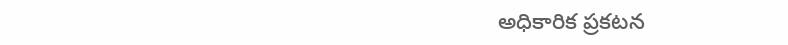అధికారిక ప్రకటన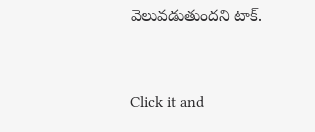వెలువడుతుందని టాక్.


Click it and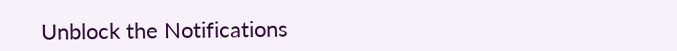Unblock the Notifications